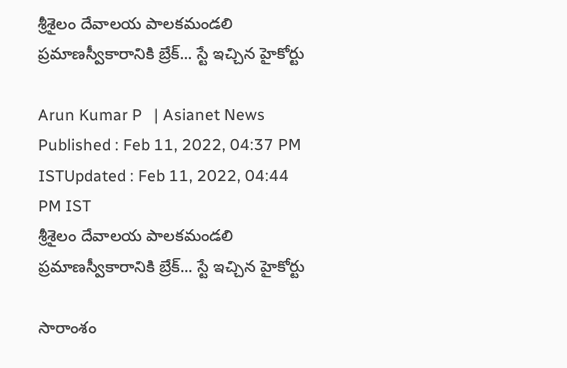శ్రీశైలం దేవాలయ పాలకమండలి ప్రమాణస్వీకారానికి బ్రేక్... స్టే ఇచ్చిన హైకోర్టు

Arun Kumar P   | Asianet News
Published : Feb 11, 2022, 04:37 PM ISTUpdated : Feb 11, 2022, 04:44 PM IST
శ్రీశైలం దేవాలయ పాలకమండలి ప్రమాణస్వీకారానికి బ్రేక్... స్టే ఇచ్చిన హైకోర్టు

సారాంశం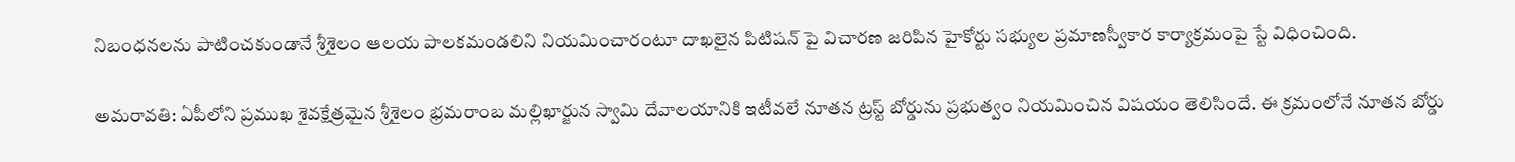నిబంధనలను పాటించకుండానే శ్రీశైలం ఆలయ పాలకమండలిని నియమించారంటూ దాఖలైన పిటిషన్ పై విచారణ జరిపిన హైకోర్టు సభ్యుల ప్రమాణస్వీకార కార్యాక్రమంపై స్టే విధించింది.

అమరావతి: ఏపీలోని ప్రముఖ శైవక్షేత్రమైన శ్రీశైలం భ్రమరాంబ మల్లిఖార్జున స్వామి దేవాలయానికి ఇటీవలే నూతన ట్రస్ట్ బోర్డును ప్రభుత్వం నియమించిన విషయం తెలిసిందే. ఈ క్రమంలోనే నూతన బోర్డు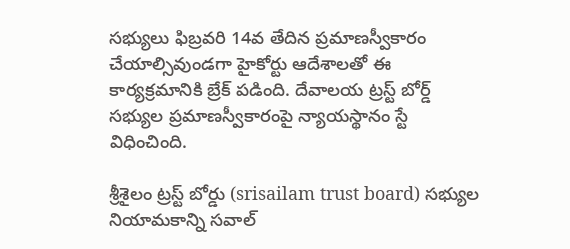సభ్యులు ఫిబ్రవరి 14వ తేదిన ప్రమాణస్వీకారం చేయాల్సివుండగా హైకోర్టు ఆదేశాలతో ఈ కార్యక్రమానికి బ్రేక్ పడింది. దేవాలయ ట్రస్ట్ బోర్డ్ సభ్యుల ప్రమాణస్వీకారంపై న్యాయస్థానం స్టే విధించింది.

శ్రీశైలం ట్రస్ట్ బోర్డు (srisailam trust board) సభ్యుల నియామకాన్ని సవాల్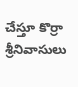చేస్తూ కొర్రా శ్రీనివాసులు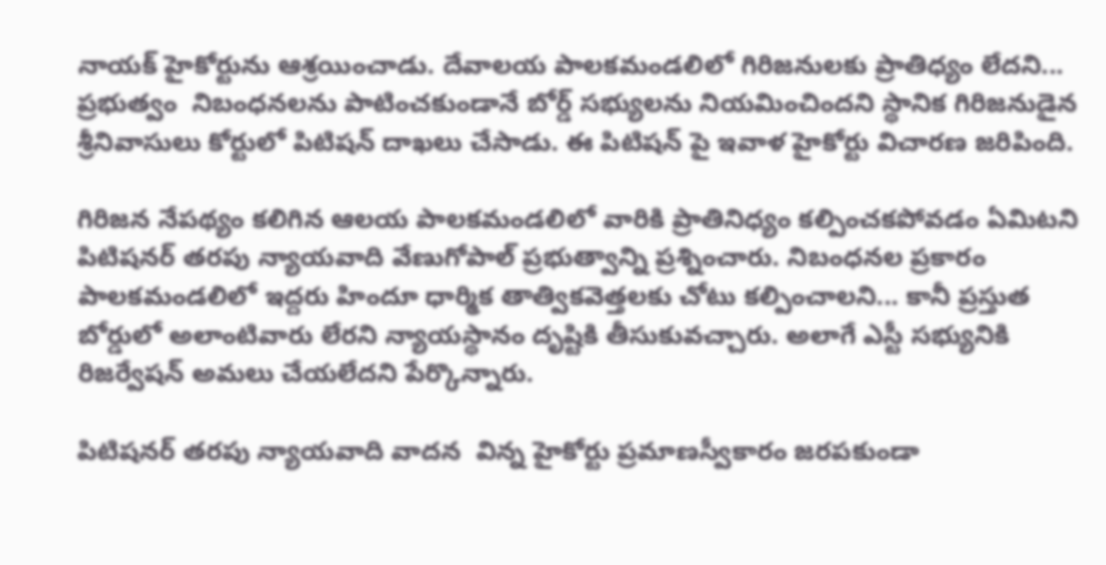నాయక్ హైకోర్టును ఆశ్రయించాడు. దేవాలయ పాలకమండలిలో గిరిజనులకు ప్రాతిధ్యం లేదని... ప్రభుత్వం  నిబంధనలను పాటించకుండానే బోర్డ్ సభ్యులను నియమించిందని స్థానిక గిరిజనుడైన శ్రీనివాసులు కోర్టులో పిటిషన్ దాఖలు చేసాడు. ఈ పిటిషన్ పై ఇవాళ హైకోర్టు విచారణ జరిపింది.

గిరిజన నేపథ్యం కలిగిన ఆలయ పాలకమండలిలో వారికి ప్రాతినిధ్యం కల్పించకపోవడం ఏమిటని పిటిషనర్ తరపు న్యాయవాది వేణుగోపాల్ ప్రభుత్వాన్ని ప్రశ్నించారు. నిబంధనల ప్రకారం పాలకమండలిలో ఇద్దరు హిందూ ధార్మిక తాత్వికవెత్తలకు చోటు కల్పించాలని... కానీ ప్రస్తుత బోర్డులో అలాంటివారు లేరని న్యాయస్థానం దృష్టికి తీసుకువచ్చారు. అలాగే ఎస్టీ సభ్యునికి  రిజర్వేషన్ అమలు చేయలేదని పేర్కొన్నారు.

పిటిషనర్ తరపు న్యాయవాది వాదన  విన్న హైకోర్టు ప్రమాణస్వీకారం జరపకుండా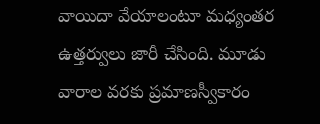వాయిదా వేయాలంటూ మధ్యంతర ఉత్తర్వులు జారీ చేసింది. మూడు వారాల వరకు ప్రమాణస్వీకారం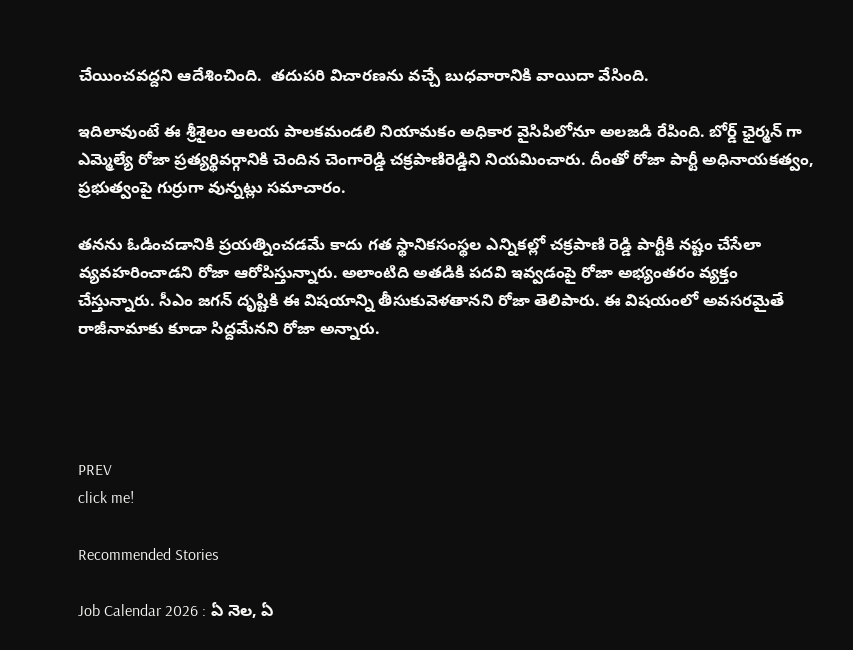చేయించవద్దని ఆదేశించింది.  తదుపరి విచారణను వచ్చే బుధవారానికి వాయిదా వేసింది.

ఇదిలావుంటే ఈ శ్రీశైలం ఆలయ పాలకమండలి నియామకం అధికార వైసిపిలోనూ అలజడి రేపింది. బోర్డ్ ఛైర్మన్ గా ఎమ్మెల్యే రోజా ప్రత్యర్థివర్గానికి చెందిన చెంగారెడ్డి చక్రపాణిరెడ్డిని నియమించారు. దీంతో రోజా పార్టీ అధినాయకత్వం, ప్రభుత్వంపై గుర్రుగా వున్నట్లు సమాచారం.

తనను ఓడించడానికి ప్రయత్నించడమే కాదు గత స్థానికసంస్థల ఎన్నికల్లో చక్రపాణి రెడ్డి పార్టీకి నష్టం చేసేలా వ్యవహరించాడని రోజా ఆరోపిస్తున్నారు. అలాంటిది అతడికి పదవి ఇవ్వడంపై రోజా అభ్యంతరం వ్యక్తం చేస్తున్నారు. సీఎం జగన్ దృష్టికి ఈ విషయాన్ని తీసుకువెళతానని రోజా తెలిపారు. ఈ విషయంలో అవసరమైతే రాజీనామాకు కూడా సిద్దమేనని రోజా అన్నారు.




PREV
click me!

Recommended Stories

Job Calendar 2026 : ఏ నెల, ఏ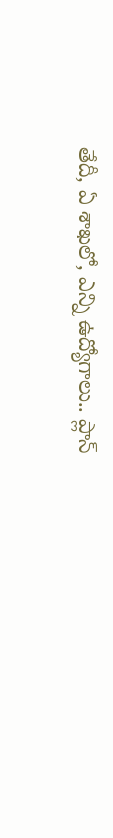తేదీ, ఏ శాఖలో, ఎన్ని ఉద్యోగాలు.. ప్లాన్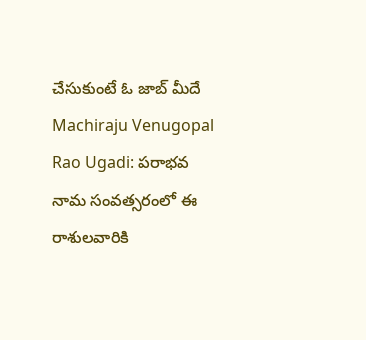చేసుకుంటే ఓ జాబ్ మీదే
Machiraju Venugopal Rao Ugadi: పరాభవ నామ సంవత్సరంలో ఈ రాశులవారికి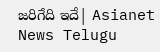జరిగేది ఇదే| Asianet News Telugu